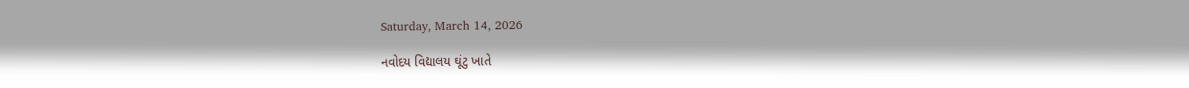Saturday, March 14, 2026

નવોદય વિદ્યાલય ઘૂંટુ ખાતે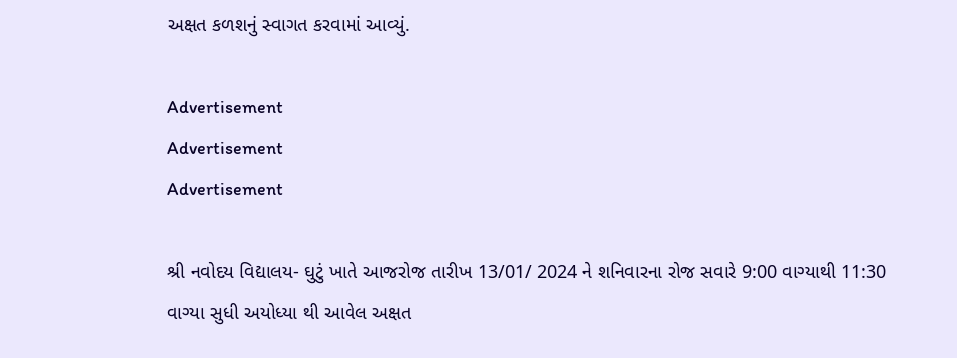અક્ષત કળશનું સ્વાગત કરવામાં આવ્યું.

Advertisement
Advertisement
Advertisement

શ્રી નવોદય વિદ્યાલય- ઘુટું ખાતે આજરોજ તારીખ 13/01/ 2024 ને શનિવારના રોજ સવારે 9:00 વાગ્યાથી 11:30 વાગ્યા સુધી અયોધ્યા થી આવેલ અક્ષત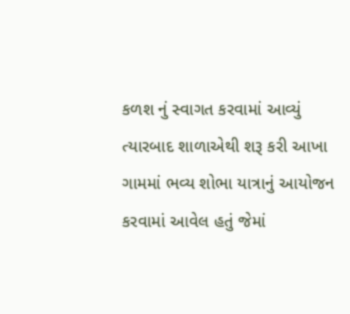કળશ નું સ્વાગત કરવામાં આવ્યું ત્યારબાદ શાળાએથી શરૂ કરી આખા ગામમાં ભવ્ય શોભા યાત્રાનું આયોજન કરવામાં આવેલ હતું જેમાં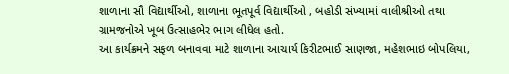શાળાના સૌ વિદ્યાર્થીઓ, શાળાના ભૂતપૂર્વ વિદ્યાર્થીઓ , બહોડી સંખ્યામાં વાલીશ્રીઓ તથા ગ્રામજનોએ ખૂબ ઉત્સાહભેર ભાગ લીધેલ હતો.
આ કાર્યક્રમને સફળ બનાવવા માટે શાળાના આચાર્ય કિરીટભાઈ સાણજા, મહેશભાઇ બોપલિયા,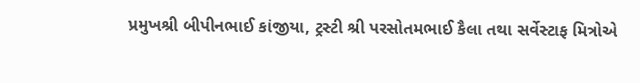પ્રમુખશ્રી બીપીનભાઈ કાંજીયા, ટ્રસ્ટી શ્રી પરસોતમભાઈ કૈલા તથા સર્વેસ્ટાફ મિત્રોએ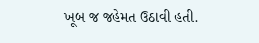ખૂબ જ જહેમત ઉઠાવી હતી.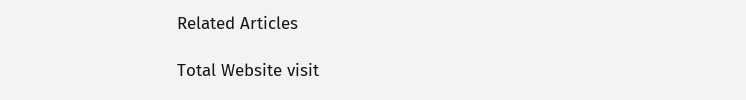Related Articles

Total Website visit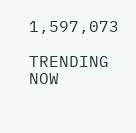1,597,073

TRENDING NOW